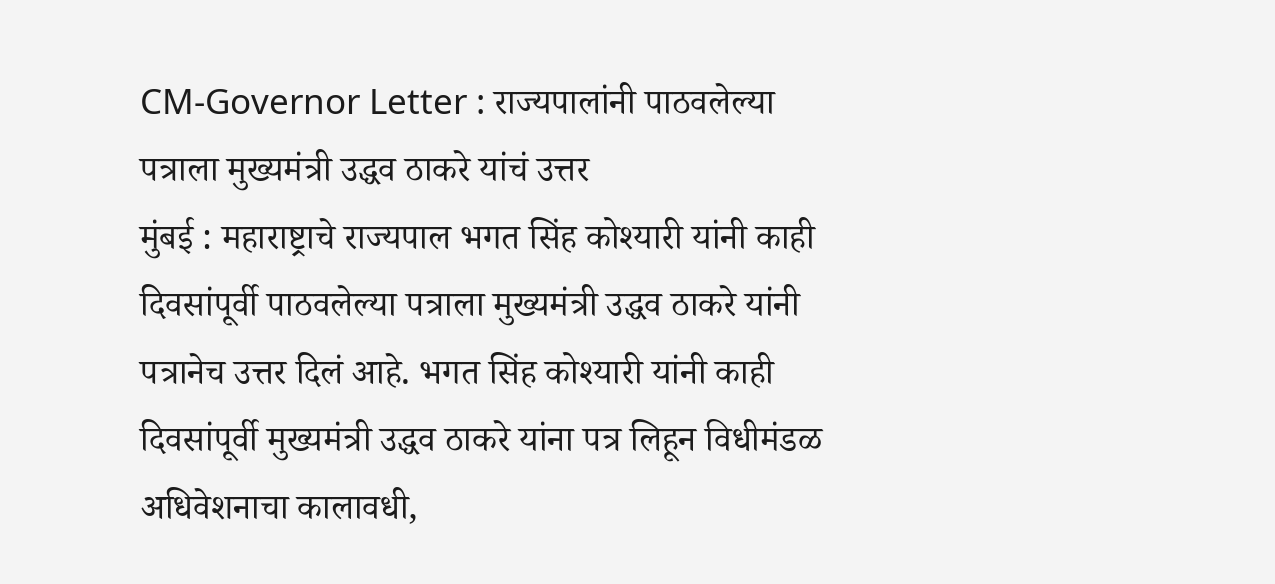CM-Governor Letter : राज्यपालांनी पाठवलेल्या पत्राला मुख्यमंत्री उद्धव ठाकरे यांचं उत्तर
मुंबई : महाराष्ट्राचे राज्यपाल भगत सिंह कोश्यारी यांनी काही दिवसांपूर्वी पाठवलेल्या पत्राला मुख्यमंत्री उद्धव ठाकरे यांनी पत्रानेच उत्तर दिलं आहे. भगत सिंह कोश्यारी यांनी काही दिवसांपूर्वी मुख्यमंत्री उद्धव ठाकरे यांना पत्र लिहून विधीमंडळ अधिवेशनाचा कालावधी,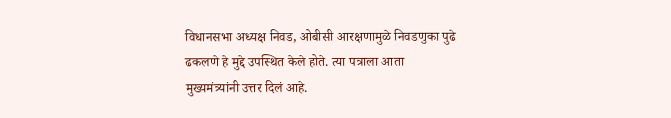विधानसभा अध्यक्ष निवड, ओबीसी आरक्षणामुळे निवडणुका पुढे ढकलणे हे मुद्दे उपस्थित केले होते. त्या पत्राला आता मुख्यमंत्र्यांनी उत्तर दिलं आहे.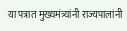या पत्रात मुख्यमंत्र्यांनी राज्यपालांनी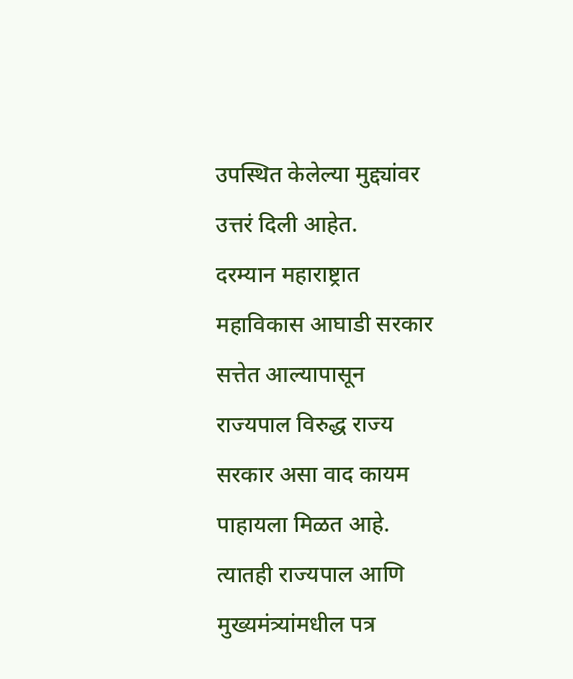उपस्थित केलेल्या मुद्द्यांवर उत्तरं दिली आहेत.
दरम्यान महाराष्ट्रात महाविकास आघाडी सरकार सत्तेत आल्यापासून राज्यपाल विरुद्ध राज्य सरकार असा वाद कायम पाहायला मिळत आहे. त्यातही राज्यपाल आणि मुख्यमंत्र्यांमधील पत्र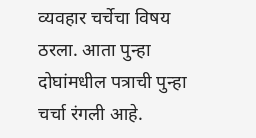व्यवहार चर्चेचा विषय ठरला. आता पुन्हा दोघांमधील पत्राची पुन्हा चर्चा रंगली आहे.